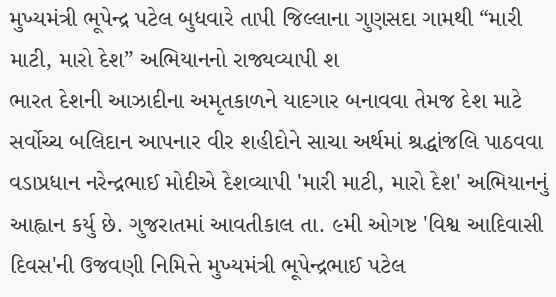મુખ્યમંત્રી ભૂપેન્દ્ર પટેલ બુધવારે તાપી જિલ્લાના ગુણસદા ગામથી “મારી માટી, મારો દેશ” અભિયાનનો રાજ્યવ્યાપી શ
ભારત દેશની આઝાદીના અમૃતકાળને યાદગાર બનાવવા તેમજ દેશ માટે સર્વોચ્ચ બલિદાન આપનાર વીર શહીદોને સાચા અર્થમાં શ્રદ્ધાંજલિ પાઠવવા વડાપ્રધાન નરેન્દ્રભાઈ મોદીએ દેશવ્યાપી 'મારી માટી, મારો દેશ' અભિયાનનું આહ્વાન કર્યુ છે. ગુજરાતમાં આવતીકાલ તા. ૯મી ઓગષ્ટ 'વિશ્વ આદિવાસી દિવસ'ની ઉજવણી નિમિત્તે મુખ્યમંત્રી ભૂપેન્દ્રભાઈ પટેલ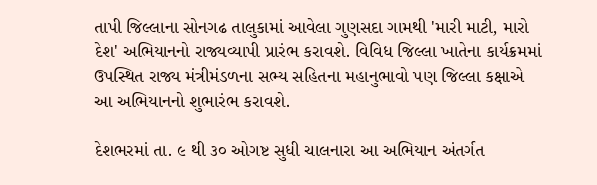તાપી જિલ્લાના સોનગઢ તાલુકામાં આવેલા ગુણસદા ગામથી 'મારી માટી, મારો દેશ' અભિયાનનો રાજ્યવ્યાપી પ્રારંભ કરાવશે. વિવિધ જિલ્લા ખાતેના કાર્યક્રમમાં ઉપસ્થિત રાજ્ય મંત્રીમંડળના સભ્ય સહિતના મહાનુભાવો પણ જિલ્લા કક્ષાએ આ અભિયાનનો શુભારંભ કરાવશે.

દેશભરમાં તા. ૯ થી ૩૦ ઓગષ્ટ સુધી ચાલનારા આ અભિયાન અંતર્ગત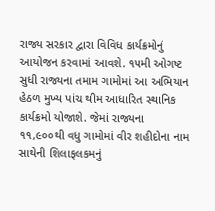રાજ્ય સરકાર દ્વારા વિવિધ કાર્યક્રમોનું આયોજન કરવામાં આવશે. ૧૫મી ઓગષ્ટ સુધી રાજ્યના તમામ ગામોમાં આ અભિયાન હેઠળ મુખ્ય પાંચ થીમ આધારિત સ્થાનિક કાર્યક્રમો યોજાશે. જેમાં રાજ્યના ૧૧,૯૦૦થી વધુ ગામોમાં વીર શહીદોના નામ સાથેની શિલાફલકમનું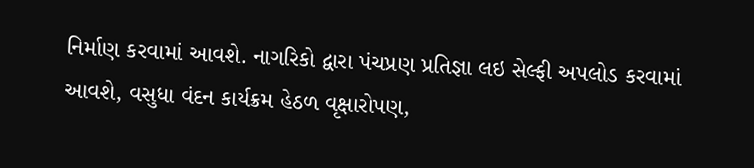નિર્માણ કરવામાં આવશે. નાગરિકો દ્વારા પંચપ્રણ પ્રતિજ્ઞા લઇ સેલ્ફી અપલોડ કરવામાં આવશે, વસુધા વંદન કાર્યક્રમ હેઠળ વૃક્ષારોપણ,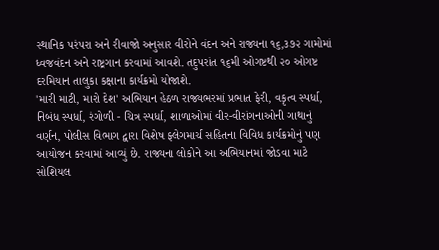સ્થાનિક પરંપરા અને રીવાજો અનુસાર વીરોને વંદન અને રાજ્યના ૧૬,૩૭૨ ગામોમાં ધ્વજવંદન અને રાષ્ટ્રગાન કરવામાં આવશે. તદુપરાંત ૧૬મી ઓગષ્ટથી ૨૦ ઓગષ્ટ દરમિયાન તાલુકા કક્ષાના કાર્યક્રમો યોજાશે.
'મારી માટી, મારો દેશ' અભિયાન હેઠળ રાજ્યભરમાં પ્રભાત ફેરી, વકૃત્વ સ્પર્ધા, નિબંધ સ્પર્ધા, રંગોળી - ચિત્ર સ્પર્ધા, શાળાઓમાં વીર-વીરાંગનાઓની ગાથાનું વર્ણન, પોલીસ વિભાગ દ્વારા વિશેષ ફ્લેગમાર્ચ સહિતના વિવિધ કાર્યક્રમોનું પણ આયોજન કરવામાં આવ્યું છે. રાજ્યના લોકોને આ અભિયાનમાં જોડવા માટે સોશિયલ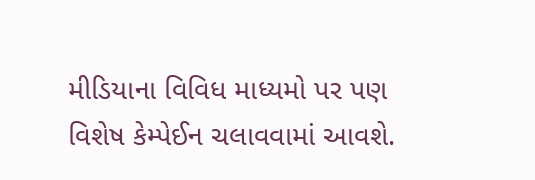મીડિયાના વિવિધ માધ્યમો પર પણ વિશેષ કેમ્પેઈન ચલાવવામાં આવશે.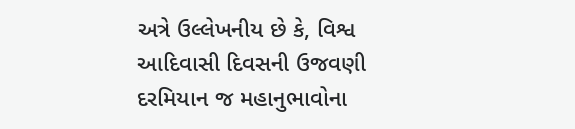અત્રે ઉલ્લેખનીય છે કે, વિશ્વ આદિવાસી દિવસની ઉજવણી દરમિયાન જ મહાનુભાવોના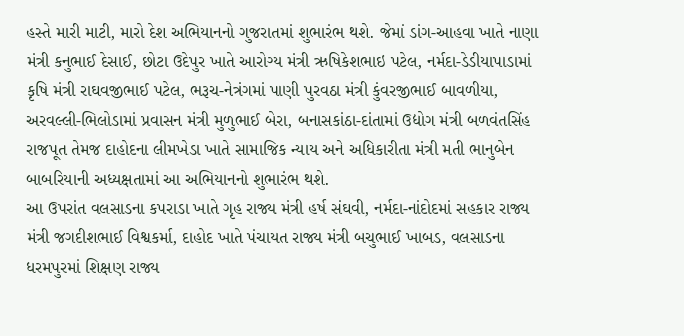હસ્તે મારી માટી, મારો દેશ અભિયાનનો ગુજરાતમાં શુભારંભ થશે. જેમાં ડાંગ-આહવા ખાતે નાણા મંત્રી કનુભાઈ દેસાઈ, છોટા ઉદેપુર ખાતે આરોગ્ય મંત્રી ઋષિકેશભાઇ પટેલ, નર્મદા-ડેડીયાપાડામાં કૃષિ મંત્રી રાઘવજીભાઈ પટેલ, ભરૂચ-નેત્રંગમાં પાણી પુરવઠા મંત્રી કુંવરજીભાઈ બાવળીયા, અરવલ્લી-ભિલોડામાં પ્રવાસન મંત્રી મુળુભાઈ બેરા, બનાસકાંઠા-દાંતામાં ઉદ્યોગ મંત્રી બળવંતસિંહ રાજપૂત તેમજ દાહોદના લીમખેડા ખાતે સામાજિક ન્યાય અને અધિકારીતા મંત્રી મતી ભાનુબેન બાબરિયાની અધ્યક્ષતામાં આ અભિયાનનો શુભારંભ થશે.
આ ઉપરાંત વલસાડના કપરાડા ખાતે ગૃહ રાજ્ય મંત્રી હર્ષ સંઘવી, નર્મદા-નાંદોદમાં સહકાર રાજ્ય મંત્રી જગદીશભાઈ વિશ્વકર્મા, દાહોદ ખાતે પંચાયત રાજ્ય મંત્રી બચુભાઈ ખાબડ, વલસાડના ધરમપુરમાં શિક્ષણ રાજ્ય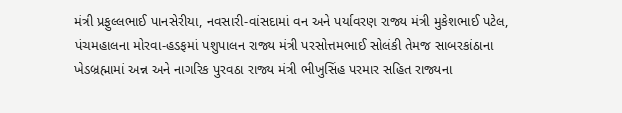મંત્રી પ્રફુલ્લભાઈ પાનસેરીયા, નવસારી-વાંસદામાં વન અને પર્યાવરણ રાજ્ય મંત્રી મુકેશભાઈ પટેલ, પંચમહાલના મોરવા-હડફમાં પશુપાલન રાજ્ય મંત્રી પરસોત્તમભાઈ સોલંકી તેમજ સાબરકાંઠાના ખેડબ્રહ્મામાં અન્ન અને નાગરિક પુરવઠા રાજ્ય મંત્રી ભીખુસિંહ પરમાર સહિત રાજ્યના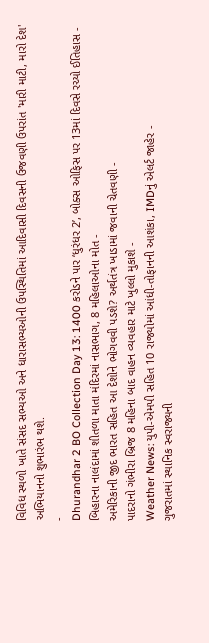વિવિધ સ્થળો ખાતે સંસદ સભ્યઓ અને ધારાસભ્યઓની ઉપસ્થિતિમાં આદિવાસી દિવસની ઉજવણી ઉપરાંત 'મારી માટી, મારો દેશ' અભિયાનનો શુભારંભ થશે.
-
Dhurandhar 2 BO Collection Day 13: 1400 કરોડને પાર ‘ધુરંધર 2’, બોક્સ ઓફિસ પર 13માં દિવસે રચ્યો ઈતિહાસ -
બિહારના નાલંદામાં શીતળા માતા મંદિરમાં નાસભાગ, 8 મહિલાઓના મોત -
અમેરિકાની જીદ ભારત સહિત આ દેશોને ભોગવવી પડશે? અર્થતંત્ર ખાડામાં જવાની ચેતવણી -
પાદરાનો ગંભીરા બ્રિજ 8 મહિના બાદ વાહન વ્યવહાર માટે ખુલ્લો મુકાશે -
Weather News: યુપી-એમપી સહિત 10 રાજ્યોમાં આંધી-તોફાનની આશંકા, IMDનું એલર્ટ જાહેર -
ગુજરાતમાં સ્થાનિક સ્વરાજ્યની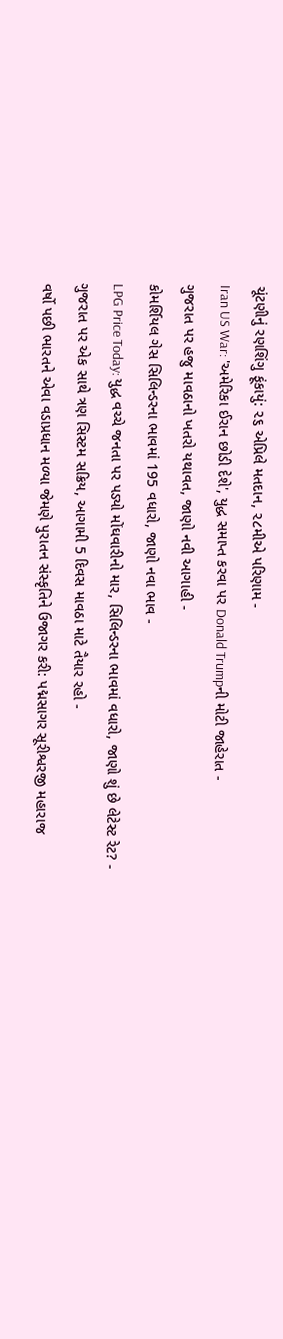ચૂંટણીનું રણશિંગુ ફૂંકાયું: ૨૬ એપ્રિલે મતદાન, ૨૮મીએ પરિણામ -
Iran US War: 'અમેરિકા ઈરાન છોડી દેશે', યુદ્ધ સમાપ્ત કરવા પર Donald Trumpની મોટી જાહેરાત -
ગુજરાત પર હજુ માવઠાનો ખતરો યથાવત, જાણો નવી આગાહી -
કોમર્શિયલ ગેસ સિલિન્ડરના ભાવમાં 195 વધારો, જાણો નવા ભાવ -
LPG Price Today: યુદ્ધ વચ્ચે જનતા પર પડ્યો મોંઘવારીનો માર, સિલિન્ડરના ભાવમાં વધારો, જાણો શું છે લેટેસ્ટ રેટ? -
ગુજરાત પર એક સાથે ત્રણ સિસ્ટમ સક્રિય, આગામી 5 દિવસ માવઠા માટે તૈયાર રહો -
વર્ષો પછી ભારતને એવા વડાપ્રધાન મળ્યા જેમણે પુરાતન સંસ્કૃતિને ઉજાગર કરી: પદ્મસાગર સૂરીશ્વરજી મહારાજ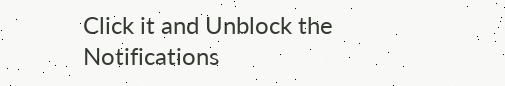Click it and Unblock the Notifications